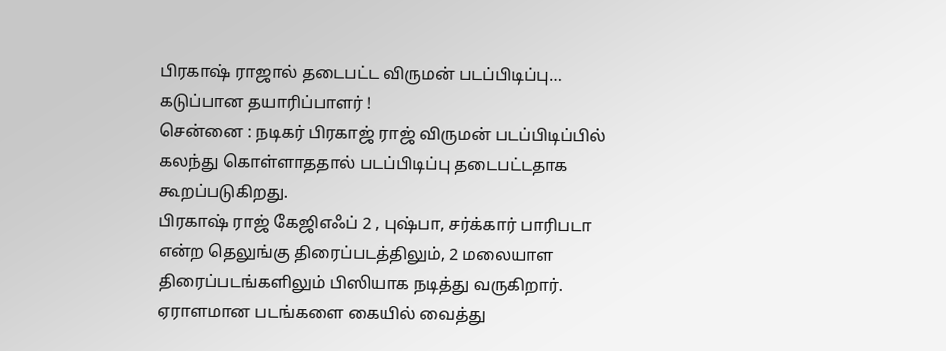பிரகாஷ் ராஜால் தடைபட்ட விருமன் படப்பிடிப்பு… கடுப்பான தயாரிப்பாளர் !
சென்னை : நடிகர் பிரகாஜ் ராஜ் விருமன் படப்பிடிப்பில் கலந்து கொள்ளாததால் படப்பிடிப்பு தடைபட்டதாக கூறப்படுகிறது.
பிரகாஷ் ராஜ் கேஜிஎஃப் 2 , புஷ்பா, சர்க்கார் பாரிபடா என்ற தெலுங்கு திரைப்படத்திலும், 2 மலையாள திரைப்படங்களிலும் பிஸியாக நடித்து வருகிறார்.
ஏராளமான படங்களை கையில் வைத்து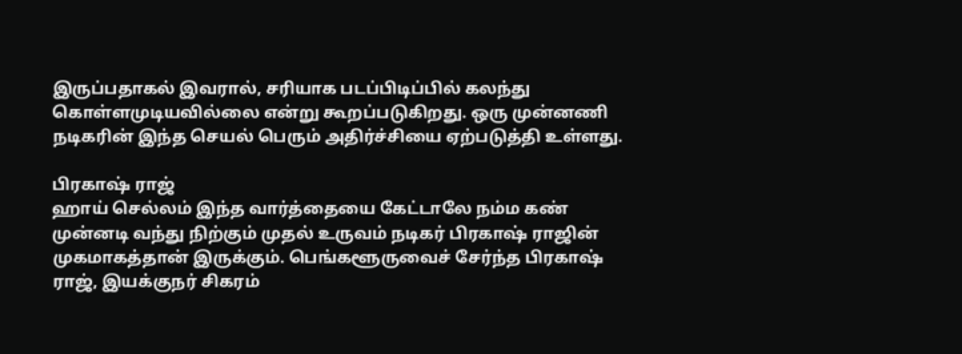இருப்பதாகல் இவரால், சரியாக படப்பிடிப்பில் கலந்து கொள்ளமுடியவில்லை என்று கூறப்படுகிறது. ஒரு முன்னணி நடிகரின் இந்த செயல் பெரும் அதிர்ச்சியை ஏற்படுத்தி உள்ளது.

பிரகாஷ் ராஜ்
ஹாய் செல்லம் இந்த வார்த்தையை கேட்டாலே நம்ம கண் முன்னடி வந்து நிற்கும் முதல் உருவம் நடிகர் பிரகாஷ் ராஜின் முகமாகத்தான் இருக்கும். பெங்களூருவைச் சேர்ந்த பிரகாஷ் ராஜ், இயக்குநர் சிகரம்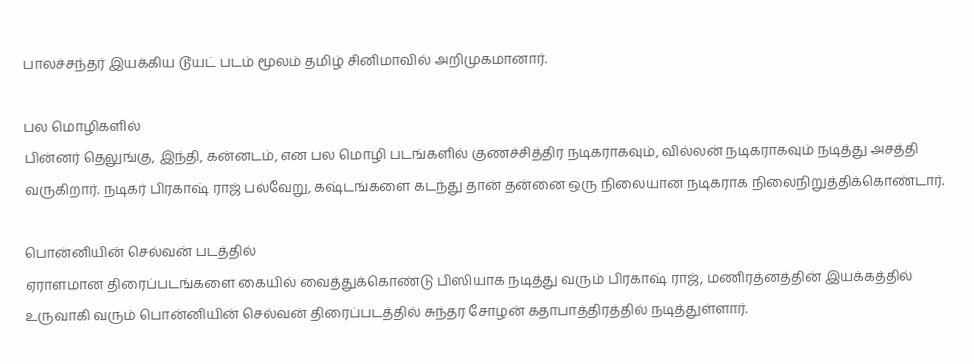பாலச்சந்தர் இயக்கிய டூயட் படம் மூலம் தமிழ் சினிமாவில் அறிமுகமானார்.

பல மொழிகளில்
பின்னர் தெலுங்கு, இந்தி, கன்னடம், என பல மொழி படங்களில் குணச்சித்திர நடிகராகவும், வில்லன் நடிகராகவும் நடித்து அசத்தி வருகிறார். நடிகர் பிரகாஷ் ராஜ் பல்வேறு, கஷ்டங்களை கடந்து தான் தன்னை ஒரு நிலையான நடிகராக நிலைநிறுத்திக்கொண்டார்.

பொன்னியின் செல்வன் படத்தில்
ஏராளமான திரைப்படங்களை கையில் வைத்துக்கொண்டு பிஸியாக நடித்து வரும் பிரகாஷ் ராஜ், மணிரத்னத்தின் இயக்கத்தில் உருவாகி வரும் பொன்னியின் செல்வன் திரைப்படத்தில் சுந்தர சோழன் கதாபாத்திரத்தில் நடித்துள்ளார்.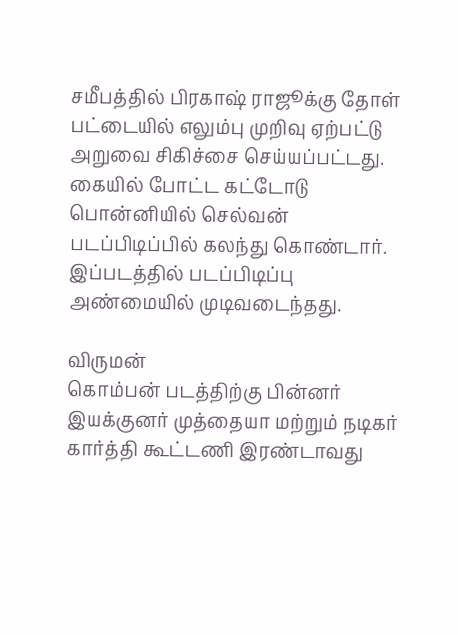சமீபத்தில் பிரகாஷ் ராஜூக்கு தோள் பட்டையில் எலும்பு முறிவு ஏற்பட்டு அறுவை சிகிச்சை செய்யப்பட்டது. கையில் போட்ட கட்டோடு பொன்னியில் செல்வன் படப்பிடிப்பில் கலந்து கொண்டார். இப்படத்தில் படப்பிடிப்பு அண்மையில் முடிவடைந்தது.

விருமன்
கொம்பன் படத்திற்கு பின்னர் இயக்குனர் முத்தையா மற்றும் நடிகர் கார்த்தி கூட்டணி இரண்டாவது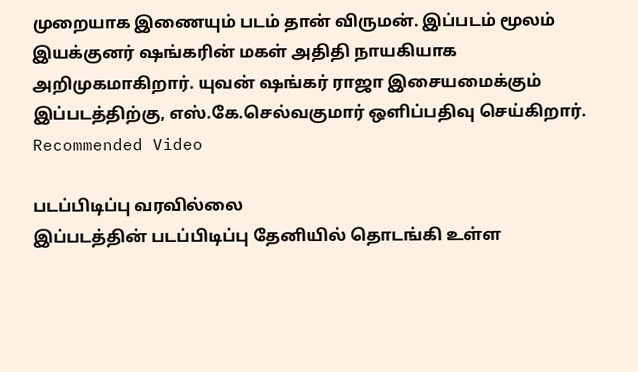முறையாக இணையும் படம் தான் விருமன். இப்படம் மூலம் இயக்குனர் ஷங்கரின் மகள் அதிதி நாயகியாக அறிமுகமாகிறார். யுவன் ஷங்கர் ராஜா இசையமைக்கும் இப்படத்திற்கு, எஸ்.கே.செல்வகுமார் ஒளிப்பதிவு செய்கிறார்.
Recommended Video

படப்பிடிப்பு வரவில்லை
இப்படத்தின் படப்பிடிப்பு தேனியில் தொடங்கி உள்ள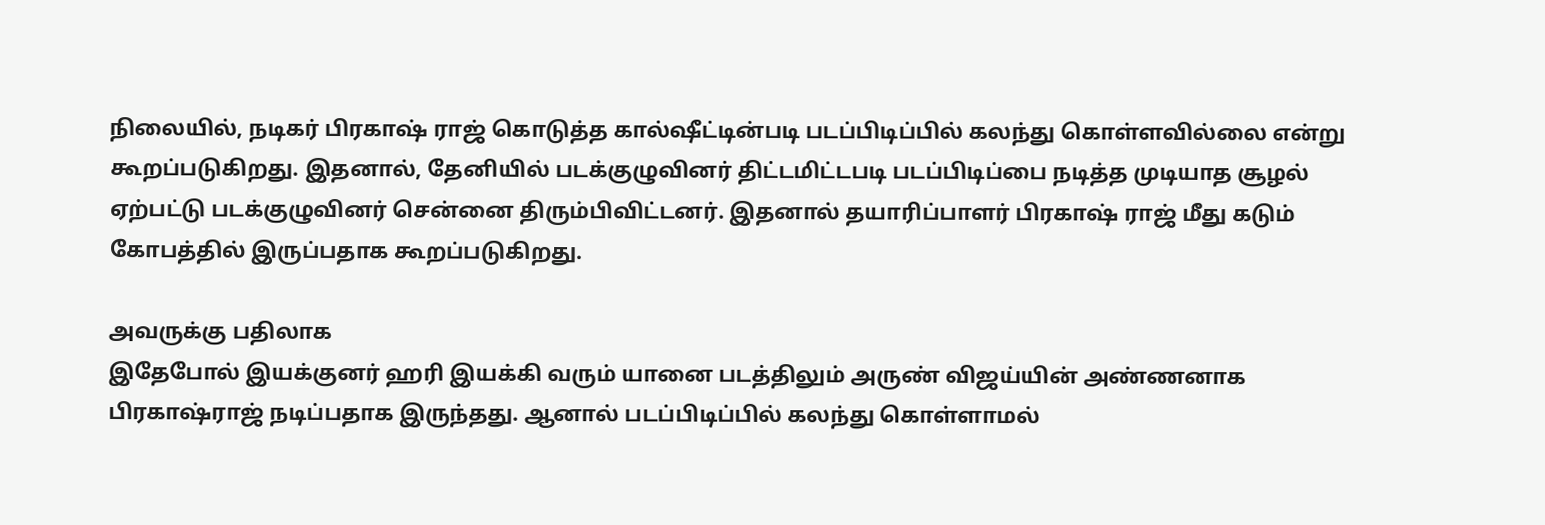நிலையில், நடிகர் பிரகாஷ் ராஜ் கொடுத்த கால்ஷீட்டின்படி படப்பிடிப்பில் கலந்து கொள்ளவில்லை என்று கூறப்படுகிறது. இதனால், தேனியில் படக்குழுவினர் திட்டமிட்டபடி படப்பிடிப்பை நடித்த முடியாத சூழல் ஏற்பட்டு படக்குழுவினர் சென்னை திரும்பிவிட்டனர். இதனால் தயாரிப்பாளர் பிரகாஷ் ராஜ் மீது கடும் கோபத்தில் இருப்பதாக கூறப்படுகிறது.

அவருக்கு பதிலாக
இதேபோல் இயக்குனர் ஹரி இயக்கி வரும் யானை படத்திலும் அருண் விஜய்யின் அண்ணனாக பிரகாஷ்ராஜ் நடிப்பதாக இருந்தது. ஆனால் படப்பிடிப்பில் கலந்து கொள்ளாமல்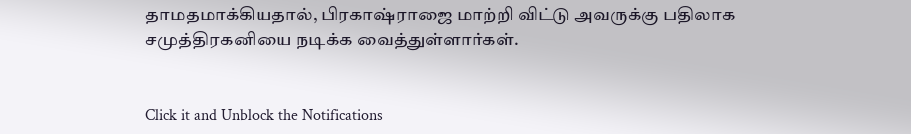தாமதமாக்கியதால், பிரகாஷ்ராஜை மாற்றி விட்டு அவருக்கு பதிலாக சமுத்திரகனியை நடிக்க வைத்துள்ளார்கள்.


Click it and Unblock the Notifications